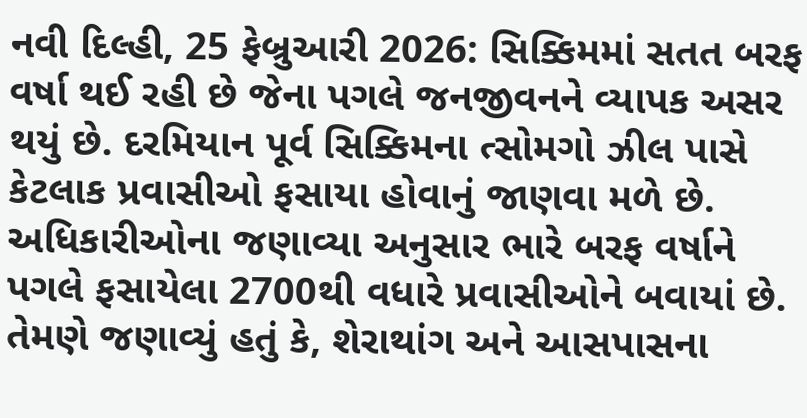નવી દિલ્હી, 25 ફેબ્રુઆરી 2026: સિક્કિમમાં સતત બરફ વર્ષા થઈ રહી છે જેના પગલે જનજીવનને વ્યાપક અસર થયું છે. દરમિયાન પૂર્વ સિક્કિમના ત્સોમગો ઝીલ પાસે કેટલાક પ્રવાસીઓ ફસાયા હોવાનું જાણવા મળે છે. અધિકારીઓના જણાવ્યા અનુસાર ભારે બરફ વર્ષાને પગલે ફસાયેલા 2700થી વધારે પ્રવાસીઓને બવાયાં છે.
તેમણે જણાવ્યું હતું કે, શેરાથાંગ અને આસપાસના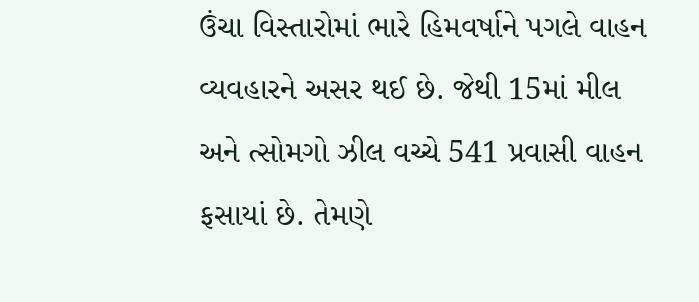ઉંચા વિસ્તારોમાં ભારે હિમવર્ષાને પગલે વાહન વ્યવહારને અસર થઈ છે. જેથી 15માં મીલ અને ત્સોમગો ઝીલ વચ્ચે 541 પ્રવાસી વાહન ફસાયાં છે. તેમણે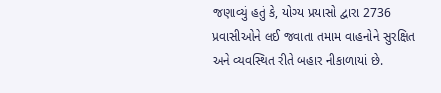જણાવ્યું હતું કે, યોગ્ય પ્રયાસો દ્વારા 2736 પ્રવાસીઓને લઈ જવાતા તમામ વાહનોને સુરક્ષિત અને વ્યવસ્થિત રીતે બહાર નીકાળાયાં છે.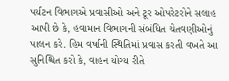પર્યટન વિભાગએ પ્રવાસીઓ અને ટૂર ઓપરેટરોને સલાહ આપી છે કે, હવામાન વિભાગની સંબંધિત ચેતવણીઓનું પાલન કરે. હિમ વર્ષાની સ્થિતિમાં પ્રવાસ કરતી વખતે આ સુનિશ્ચિત કરો કે, વાહન યોગ્ય રીતે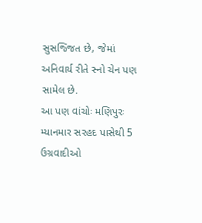સુસજ્જિત છે, જેમાં અનિવાર્ય રીતે સ્નો ચેન પણ સામેલ છે.
આ પણ વાંચોઃ મણિપુરઃ મ્યાનમાર સરહદ પાસેથી 5 ઉગ્રવાદીઓ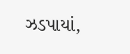ઝડપાયાં,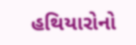હથિયારોનો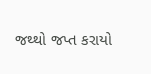જથ્થો જપ્ત કરાયો